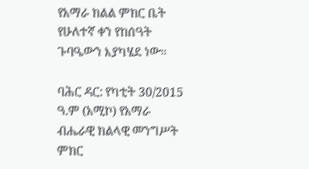የአማራ ክልል ምክር ቤት የሁለተኛ ቀን የከሰዓት ጉባዔውን እያካሄደ ነው።

ባሕር ዳር: የካቲት 30/2015 ዓ.ም (አሚኮ) የአማራ ብሔራዊ ክልላዊ መንግሥት ምክር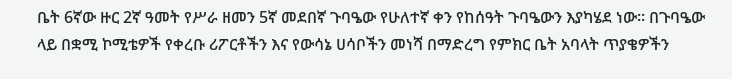ቤት 6ኛው ዙር 2ኛ ዓመት የሥራ ዘመን 5ኛ መደበኛ ጉባዔው የሁለተኛ ቀን የከሰዓት ጉባዔውን እያካሄደ ነው። በጉባዔው ላይ በቋሚ ኮሚቴዎች የቀረቡ ሪፖርቶችን እና የውሳኔ ሀሳቦችን መነሻ በማድረግ የምክር ቤት አባላት ጥያቄዎችን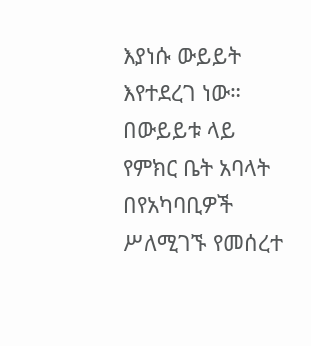እያነሱ ውይይት እየተደረገ ነው። በውይይቱ ላይ የምክር ቤት አባላት በየአካባቢዎች ሥለሚገኙ የመሰረተ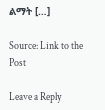ልማት […]

Source: Link to the Post

Leave a Reply